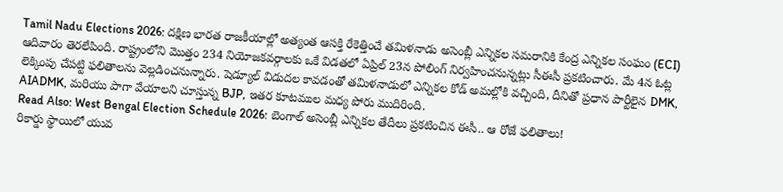Tamil Nadu Elections 2026: దక్షిణ భారత రాజకీయాల్లో అత్యంత ఆసక్తి రేకెత్తించే తమిళనాడు అసెంబ్లీ ఎన్నికల సమరానికి కేంద్ర ఎన్నికల సంఘం (ECI) ఆదివారం తెరలేపింది. రాష్ట్రంలోని మొత్తం 234 నియోజకవర్గాలకు ఒకే విడతలో ఏప్రిల్ 23న పోలింగ్ నిర్వహించనున్నట్లు సీఈసీ ప్రకటించారు. మే 4న ఓట్ల లెక్కింపు చేపట్టి ఫలితాలను వెల్లడించనున్నారు. షెడ్యూల్ విడుదల కావడంతో తమిళనాడులో ఎన్నికల కోడ్ అమల్లోకి వచ్చింది, దీనితో ప్రధాన పార్టీలైన DMK, AIADMK, మరియు పాగా వేయాలని చూస్తున్న BJP, ఇతర కూటముల మధ్య పోరు ముదిరింది.
Read Also: West Bengal Election Schedule 2026: బెంగాల్ అసెంబ్లీ ఎన్నికల తేదీలు ప్రకటించిన ఈసీ.. ఆ రోజే ఫలితాలు!
రికార్డు స్థాయిలో యువ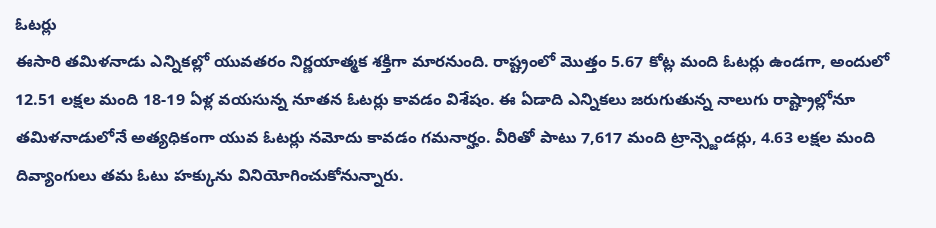ఓటర్లు
ఈసారి తమిళనాడు ఎన్నికల్లో యువతరం నిర్ణయాత్మక శక్తిగా మారనుంది. రాష్ట్రంలో మొత్తం 5.67 కోట్ల మంది ఓటర్లు ఉండగా, అందులో 12.51 లక్షల మంది 18-19 ఏళ్ల వయసున్న నూతన ఓటర్లు కావడం విశేషం. ఈ ఏడాది ఎన్నికలు జరుగుతున్న నాలుగు రాష్ట్రాల్లోనూ తమిళనాడులోనే అత్యధికంగా యువ ఓటర్లు నమోదు కావడం గమనార్హం. వీరితో పాటు 7,617 మంది ట్రాన్స్జెండర్లు, 4.63 లక్షల మంది దివ్యాంగులు తమ ఓటు హక్కును వినియోగించుకోనున్నారు.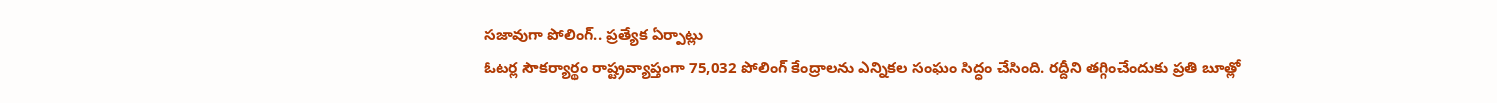సజావుగా పోలింగ్.. ప్రత్యేక ఏర్పాట్లు
ఓటర్ల సౌకర్యార్థం రాష్ట్రవ్యాప్తంగా 75,032 పోలింగ్ కేంద్రాలను ఎన్నికల సంఘం సిద్ధం చేసింది. రద్దీని తగ్గించేందుకు ప్రతి బూత్లో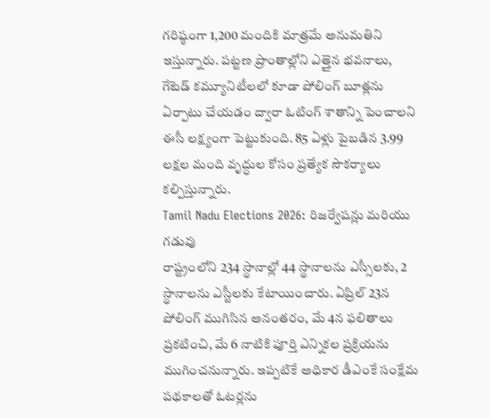గరిష్ఠంగా 1,200 మందికి మాత్రమే అనుమతిని ఇస్తున్నారు. పట్టణ ప్రాంతాల్లోని ఎత్తైన భవనాలు, గేటెడ్ కమ్యూనిటీలలో కూడా పోలింగ్ బూత్లను ఏర్పాటు చేయడం ద్వారా ఓటింగ్ శాతాన్ని పెంచాలని ఈసీ లక్ష్యంగా పెట్టుకుంది. 85 ఏళ్లు పైబడిన 3.99 లక్షల మంది వృద్ధుల కోసం ప్రత్యేక సౌకర్యాలు కల్పిస్తున్నారు.
Tamil Nadu Elections 2026: రిజర్వేషన్లు మరియు గడువు
రాష్ట్రంలోని 234 స్థానాల్లో 44 స్థానాలను ఎస్సీలకు, 2 స్థానాలను ఎస్టీలకు కేటాయించారు. ఏప్రిల్ 23న పోలింగ్ ముగిసిన అనంతరం, మే 4న ఫలితాలు ప్రకటించి, మే 6 నాటికి పూర్తి ఎన్నికల ప్రక్రియను ముగించనున్నారు. ఇప్పటికే అధికార డీఎంకే సంక్షేమ పథకాలతో ఓటర్లను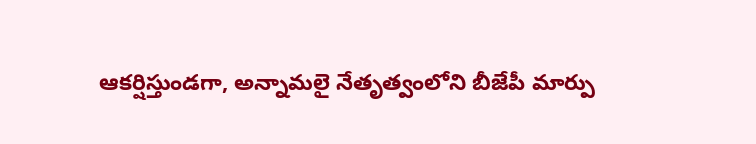ఆకర్షిస్తుండగా, అన్నామలై నేతృత్వంలోని బీజేపీ మార్పు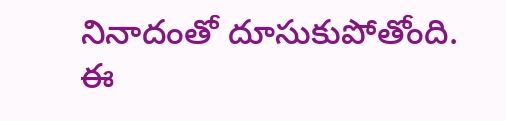నినాదంతో దూసుకుపోతోంది. ఈ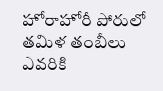హోరాహోరీ పోరులో తమిళ తంబీలు ఎవరికి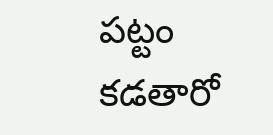పట్టం కడతారో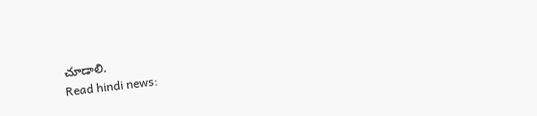చూడాలి.
Read hindi news: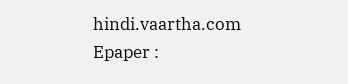hindi.vaartha.com
Epaper :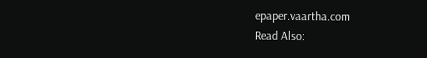epaper.vaartha.com
Read Also: